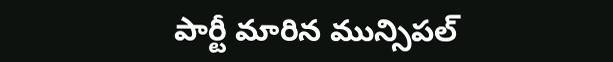పార్టీ మారిన మున్సిపల్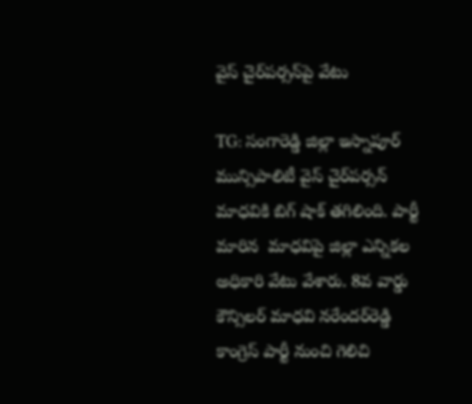వైస్ చైర్‌పర్సన్‌‌పై వేటు

TG: సంగారెడ్డి జిల్లా ఇస్నాపూర్‌ మున్సిపాలిటీ వైస్ చైర్‌పర్సన్‌ మాధవికి బిగ్ షాక్ తగిలింది. పార్టీ మారిన  మాధవిపై జిల్లా ఎన్నికల అధికారి వేటు వేశారు. 8వ వార్డు కౌన్సిలర్‌ మాధవి నరేందర్‌రెడ్డి కాంగ్రెస్‌ పార్టీ నుంచి గెలిచి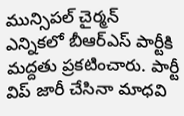మున్సిపల్‌ చైర్మన్‌ ఎన్నికలో బీఆర్ఎస్‌ పార్టీకి మద్దతు ప్రకటించారు. పార్టీ విప్‌ జారీ చేసినా మాధవి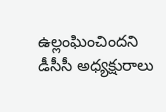ఉల్లంఘించిందని డీసీసీ అధ్యక్షురాలు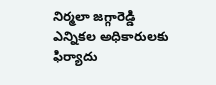నిర్మలా జగ్గారెడ్డి ఎన్నికల అధికారులకు ఫిర్యాదు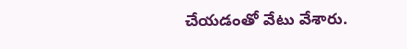చేయడంతో వేటు వేశారు.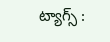ట్యాగ్స్ :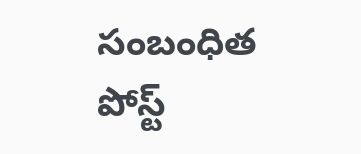సంబంధిత పోస్ట్